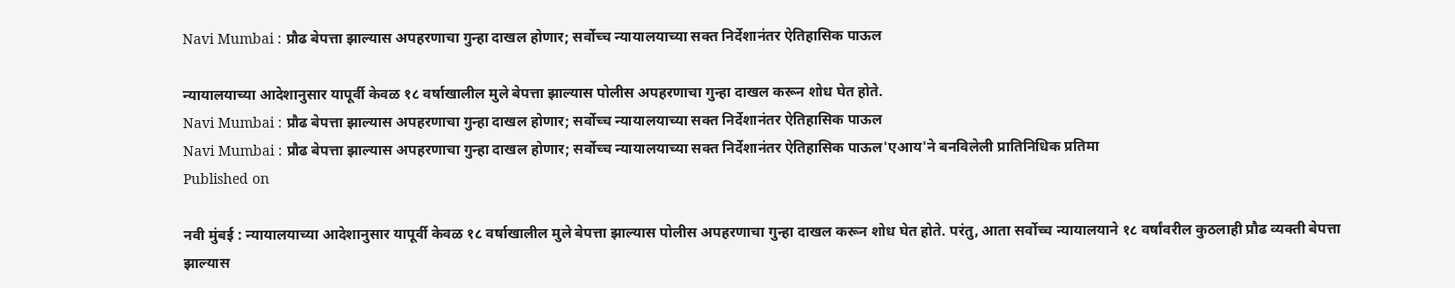Navi Mumbai : प्रौढ बेपत्ता झाल्यास अपहरणाचा गुन्हा दाखल होणार; सर्वोच्च न्यायालयाच्या सक्त निर्देशानंतर ऐतिहासिक पाऊल

न्यायालयाच्या आदेशानुसार यापूर्वी केवळ १८ वर्षाखालील मुले बेपत्ता झाल्यास पोलीस अपहरणाचा गुन्हा दाखल करून शोध घेत होते.
Navi Mumbai : प्रौढ बेपत्ता झाल्यास अपहरणाचा गुन्हा दाखल होणार; सर्वोच्च न्यायालयाच्या सक्त निर्देशानंतर ऐतिहासिक पाऊल
Navi Mumbai : प्रौढ बेपत्ता झाल्यास अपहरणाचा गुन्हा दाखल होणार; सर्वोच्च न्यायालयाच्या सक्त निर्देशानंतर ऐतिहासिक पाऊल'एआय'ने बनविलेली प्रातिनिधिक प्रतिमा
Published on

नवी मुंबई : न्यायालयाच्या आदेशानुसार यापूर्वी केवळ १८ वर्षाखालील मुले बेपत्ता झाल्यास पोलीस अपहरणाचा गुन्हा दाखल करून शोध घेत होते. परंतु, आता सर्वोच्च न्यायालयाने १८ वर्षांवरील कुठलाही प्रौढ व्यक्ती बेपत्ता झाल्यास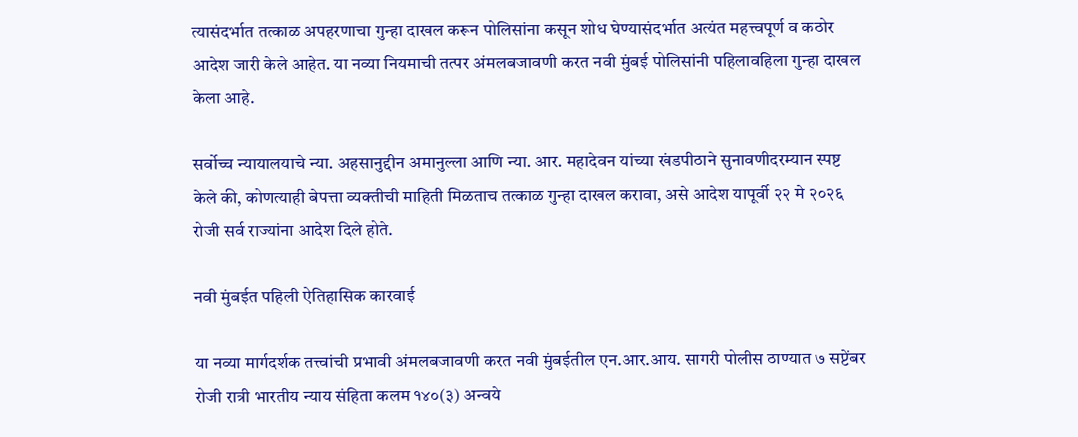त्यासंदर्भात तत्काळ अपहरणाचा गुन्हा दाखल करून पोलिसांना कसून शोध घेण्यासंदर्भात अत्यंत महत्त्वपूर्ण व कठोर आदेश जारी केले आहेत. या नव्या नियमाची तत्पर अंमलबजावणी करत नवी मुंबई पोलिसांनी पहिलावहिला गुन्हा दाखल केला आहे.

सर्वोच्च न्यायालयाचे न्या. अहसानुद्दीन अमानुल्ला आणि न्या. आर. महादेवन यांच्या खंडपीठाने सुनावणीदरम्यान स्पष्ट केले की, कोणत्याही बेपत्ता व्यक्तीची माहिती मिळताच तत्काळ गुन्हा दाखल करावा, असे आदेश यापूर्वी २२ मे २०२६ रोजी सर्व राज्यांना आदेश दिले होते.

नवी मुंबईत पहिली ऐतिहासिक कारवाई

या नव्या मार्गदर्शक तत्त्वांची प्रभावी अंमलबजावणी करत नवी मुंबईतील एन.आर.आय. सागरी पोलीस ठाण्यात ७ सप्टेंबर रोजी रात्री भारतीय न्याय संहिता कलम १४०(३) अन्वये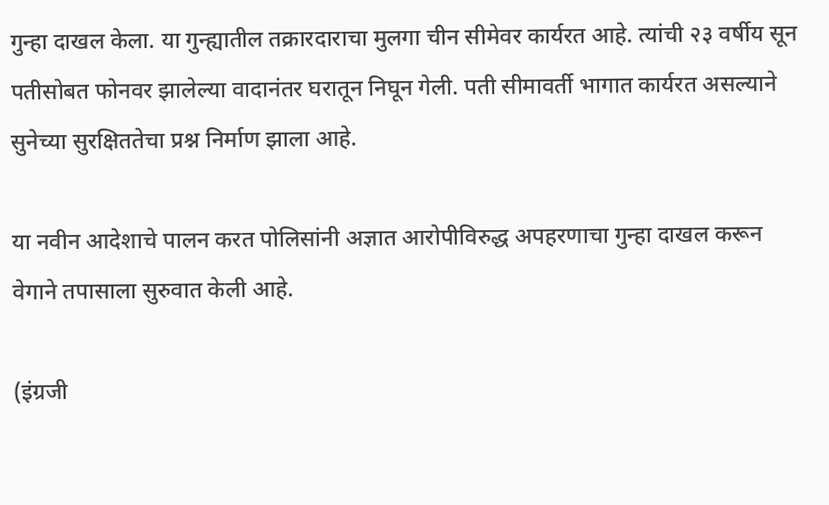गुन्हा दाखल केला. या गुन्ह्यातील तक्रारदाराचा मुलगा चीन सीमेवर कार्यरत आहे. त्यांची २३ वर्षीय सून पतीसोबत फोनवर झालेल्या वादानंतर घरातून निघून गेली. पती सीमावर्ती भागात कार्यरत असल्याने सुनेच्या सुरक्षिततेचा प्रश्न निर्माण झाला आहे.

या नवीन आदेशाचे पालन करत पोलिसांनी अज्ञात आरोपीविरुद्ध अपहरणाचा गुन्हा दाखल करून वेगाने तपासाला सुरुवात केली आहे.

(इंग्रजी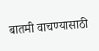बातमी वाचण्यासाठी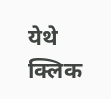येथे क्लिक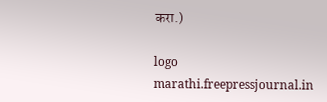करा.)

logo
marathi.freepressjournal.in